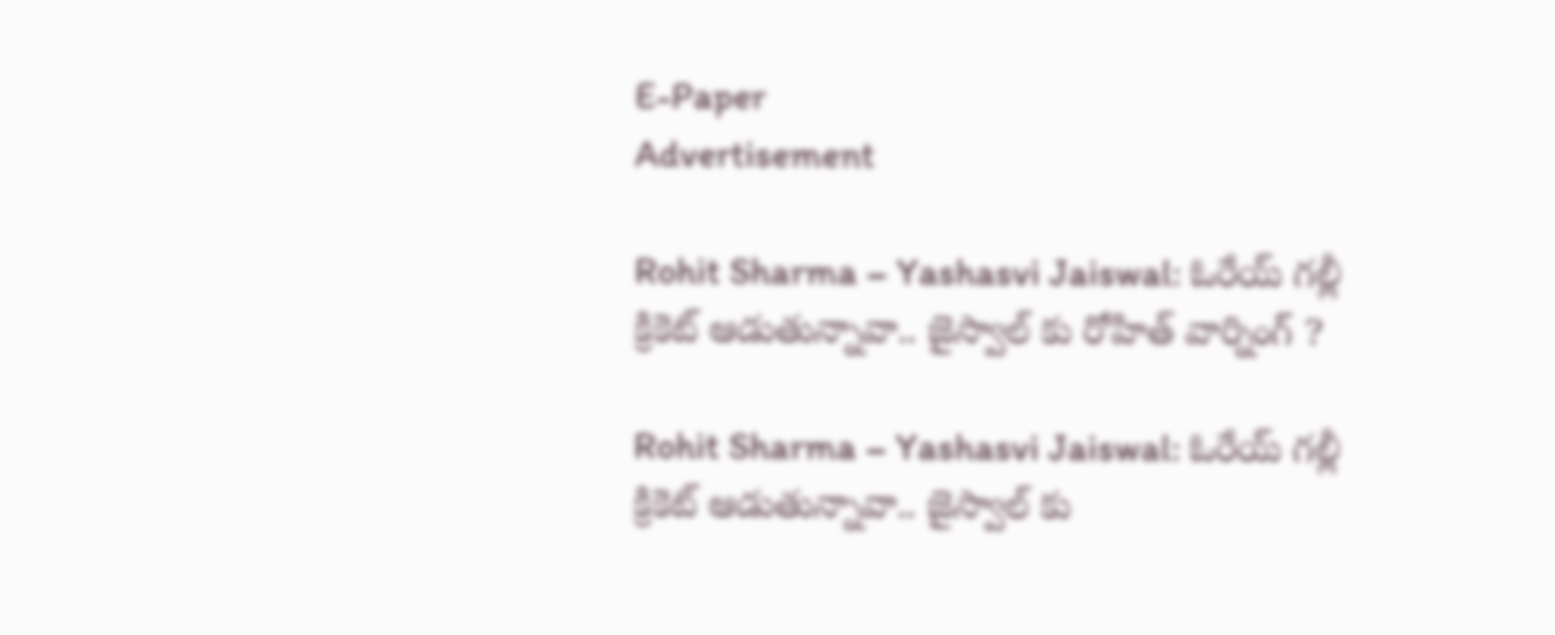E-Paper
Advertisement

Rohit Sharma – Yashasvi Jaiswal: ఓరేయ్ గల్లీ క్రికెట్ ఆడుతున్నావా.. జైస్వాల్ కు రోహిత్ వార్నింగ్ ?

Rohit Sharma – Yashasvi Jaiswal: ఓరేయ్ గల్లీ క్రికెట్ ఆడుతున్నావా.. జైస్వాల్ కు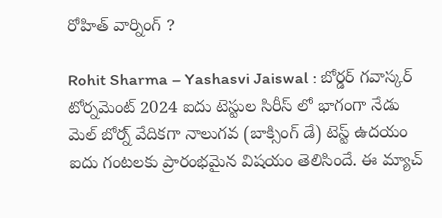రోహిత్ వార్నింగ్ ?

Rohit Sharma – Yashasvi Jaiswal : బోర్డర్ గవాస్కర్ టోర్నమెంట్ 2024 ఐదు టెస్టుల సిరీస్ లో భాగంగా నేడు మెల్ బోర్న్ వేదికగా నాలుగవ (బాక్సింగ్ డే) టెస్ట్ ఉదయం ఐదు గంటలకు ప్రారంభమైన విషయం తెలిసిందే. ఈ మ్యాచ్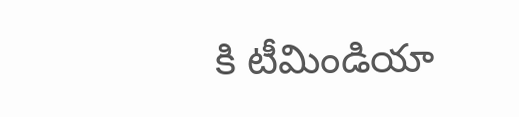కి టీమిండియా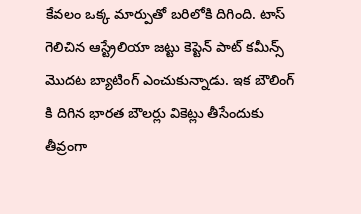కేవలం ఒక్క మార్పుతో బరిలోకి దిగింది. టాస్ గెలిచిన ఆస్ట్రేలియా జట్టు కెప్టెన్ పాట్ కమీన్స్ మొదట బ్యాటింగ్ ఎంచుకున్నాడు. ఇక బౌలింగ్ కి దిగిన భారత బౌలర్లు వికెట్లు తీసేందుకు తీవ్రంగా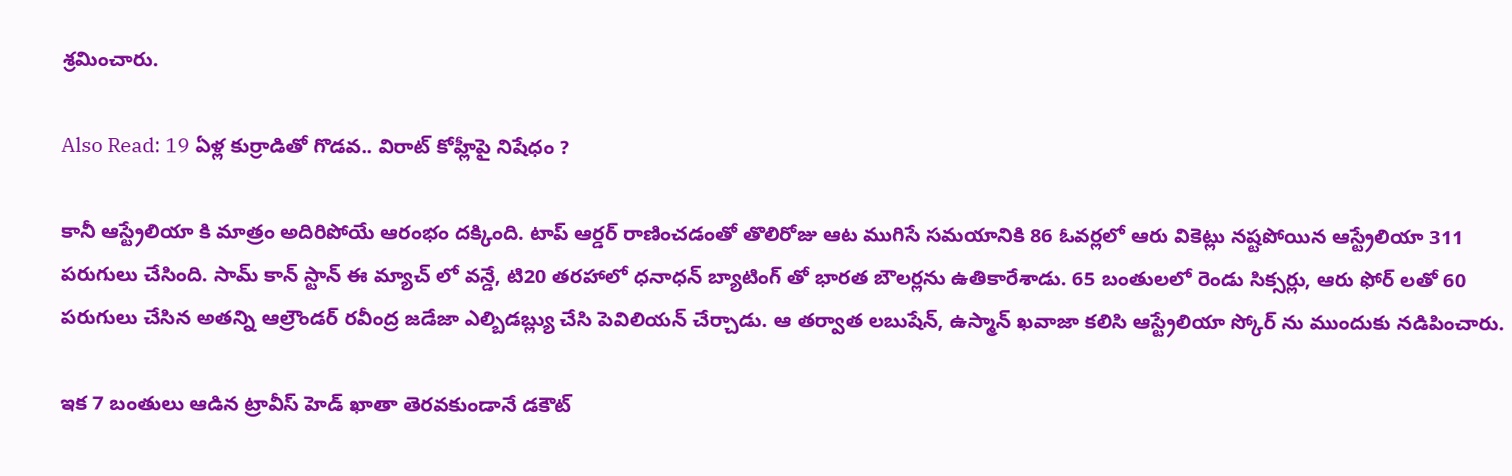శ్రమించారు.

Also Read: 19 ఏళ్ల కుర్రాడితో గొడవ.. విరాట్ కోహ్లీపై నిషేధం ?

కానీ ఆస్ట్రేలియా కి మాత్రం అదిరిపోయే ఆరంభం దక్కింది. టాప్ ఆర్డర్ రాణించడంతో తొలిరోజు ఆట ముగిసే సమయానికి 86 ఓవర్లలో ఆరు వికెట్లు నష్టపోయిన ఆస్ట్రేలియా 311 పరుగులు చేసింది. సామ్ కాన్ స్టాన్ ఈ మ్యాచ్ లో వన్డే, టి20 తరహాలో ధనాధన్ బ్యాటింగ్ తో భారత బౌలర్లను ఉతికారేశాడు. 65 బంతులలో రెండు సిక్సర్లు, ఆరు ఫోర్ లతో 60 పరుగులు చేసిన అతన్ని ఆల్రౌండర్ రవీంద్ర జడేజా ఎల్బిడబ్ల్యు చేసి పెవిలియన్ చేర్చాడు. ఆ తర్వాత లబుషేన్, ఉస్మాన్ ఖవాజా కలిసి ఆస్ట్రేలియా స్కోర్ ను ముందుకు నడిపించారు.

ఇక 7 బంతులు ఆడిన ట్రావీస్ హెడ్ ఖాతా తెరవకుండానే డకౌట్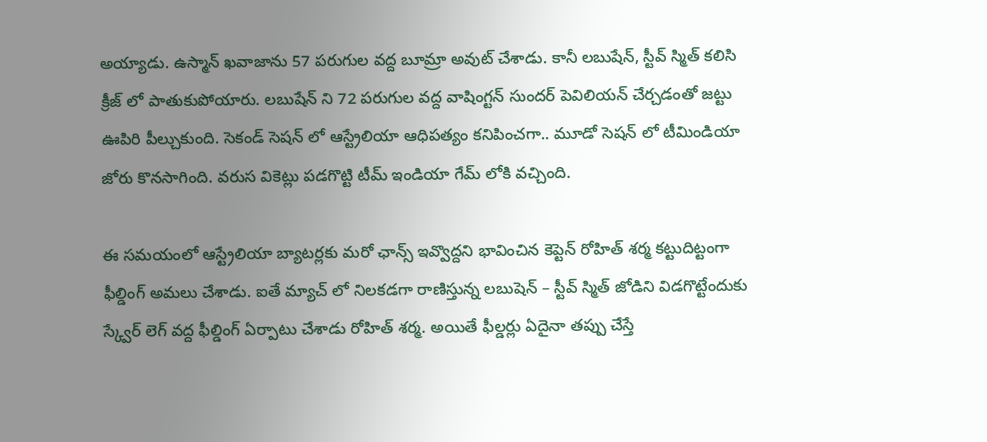అయ్యాడు. ఉస్మాన్ ఖవాజాను 57 పరుగుల వద్ద బూమ్రా అవుట్ చేశాడు. కానీ లబుషేన్, స్టీవ్ స్మిత్ కలిసి క్రీజ్ లో పాతుకుపోయారు. లబుషేన్ ని 72 పరుగుల వద్ద వాషింగ్టన్ సుందర్ పెవిలియన్ చేర్చడంతో జట్టు ఊపిరి పీల్చుకుంది. సెకండ్ సెషన్ లో ఆస్ట్రేలియా ఆధిపత్యం కనిపించగా.. మూడో సెషన్ లో టీమిండియా జోరు కొనసాగింది. వరుస వికెట్లు పడగొట్టి టీమ్ ఇండియా గేమ్ లోకి వచ్చింది.

ఈ సమయంలో ఆస్ట్రేలియా బ్యాటర్లకు మరో ఛాన్స్ ఇవ్వొద్దని భావించిన కెప్టెన్ రోహిత్ శర్మ కట్టుదిట్టంగా ఫీల్డింగ్ అమలు చేశాడు. ఐతే మ్యాచ్ లో నిలకడగా రాణిస్తున్న లబుషెన్ – స్టీవ్ స్మిత్ జోడిని విడగొట్టేందుకు స్క్వేర్ లెగ్ వద్ద ఫీల్డింగ్ ఏర్పాటు చేశాడు రోహిత్ శర్మ. అయితే ఫీల్డర్లు ఏదైనా తప్పు చేస్తే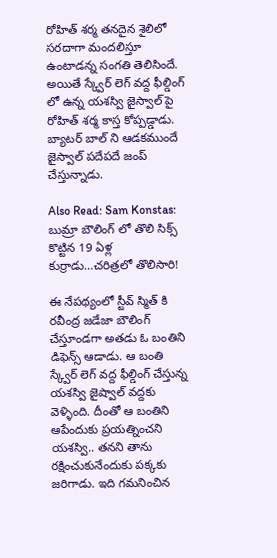రోహిత్ శర్మ తనదైన శైలిలో సరదాగా మందలిస్తూ ఉంటాడన్న సంగతి తెలిసిందే. అయితే స్క్వేర్ లెగ్ వద్ద ఫీల్డింగ్ లో ఉన్న యశస్వి జైస్వాల్ పై రోహిత్ శర్మ కాస్త కోప్పడ్డాడు. బ్యాటర్ బాల్ ని ఆడకముందే జైస్వాల్ పదేపదే జంప్ చేస్తున్నాడు.

Also Read: Sam Konstas: బుమ్రా బౌలింగ్ లో తొలి సిక్స్‌ కొట్టిన 19 ఏళ్ల కుర్రాడు…చరిత్రలో తొలిసారి!

ఈ నేపథ్యంలో స్టీవ్ స్మిత్ కి రవీంద్ర జడేజా బౌలింగ్ చేస్తూండగా అతడు ఓ బంతిని డిఫెన్స్ ఆడాడు. ఆ బంతి స్క్వేర్ లెగ్ వద్ద ఫీల్డింగ్ చేస్తున్న యశస్వి జైష్వాల్ వద్దకు వెళ్ళింది. దీంతో ఆ బంతిని ఆపేందుకు ప్రయత్నించని యశస్వి.. తనని తాను రక్షించుకునేందుకు పక్కకు జరిగాడు. ఇది గమనించిన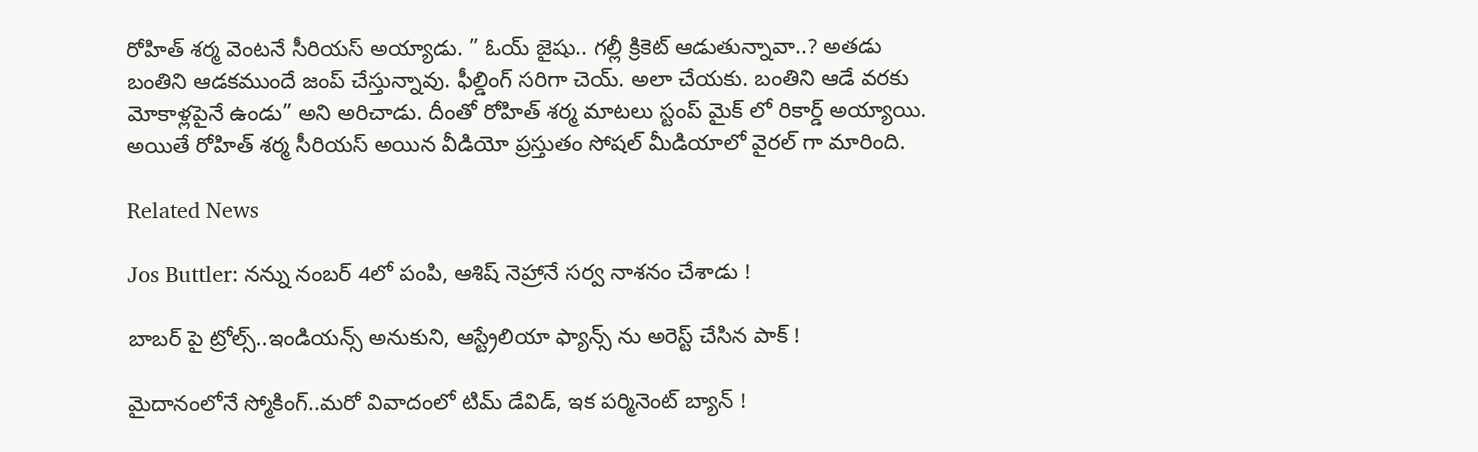రోహిత్ శర్మ వెంటనే సీరియస్ అయ్యాడు. ” ఓయ్ జైషు.. గల్లీ క్రికెట్ ఆడుతున్నావా..? అతడు బంతిని ఆడకముందే జంప్ చేస్తున్నావు. ఫీల్డింగ్ సరిగా చెయ్. అలా చేయకు. బంతిని ఆడే వరకు మోకాళ్లపైనే ఉండు” అని అరిచాడు. దీంతో రోహిత్ శర్మ మాటలు స్టంప్ మైక్ లో రికార్డ్ అయ్యాయి. అయితే రోహిత్ శర్మ సీరియస్ అయిన వీడియో ప్రస్తుతం సోషల్ మీడియాలో వైరల్ గా మారింది.

Related News

Jos Buttler: న‌న్ను నంబ‌ర్ 4లో పంపి, ఆశిష్ నెహ్రానే స‌ర్వ నాశ‌నం చేశాడు !

బాబ‌ర్ పై ట్రోల్స్‌..ఇండియ‌న్స్ అనుకుని, ఆస్ట్రేలియా ఫ్యాన్స్ ను అరెస్ట్ చేసిన పాక్ !

మైదానంలోనే స్మోకింగ్..మ‌రో వివాదంలో టిమ్ డేవిడ్, ఇక ప‌ర్మినెంట్ బ్యాన్ !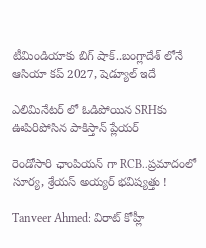టీమిండియాకు బిగ్ షాక్‌..బంగ్లాదేశ్ లోనే ఆసియా కప్ 2027, షెడ్యూల్ ఇదే

ఎలిమినేట‌ర్ లో ఓడిపోయిన‌ SRHకు ఊపిరిపోసిన పాకిస్తాన్ ప్లేయ‌ర్

రెండోసారి ఛాంపియ‌న్ గా RCB..ప్ర‌మాదంలో సూర్య‌, శ్రేయ‌స్ అయ్య‌ర్ భ‌విష్య‌త్తు !

Tanveer Ahmed: విరాట్ కోహ్లీ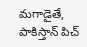మ‌గాడైతే, పాకిస్తాన్ పిచ్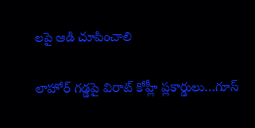ల‌పై ఆడి చూపించాలి

లాహోర్ గ‌డ్డ‌పై విరాట్ కోహ్లీ ప్లకార్డులు…గూస్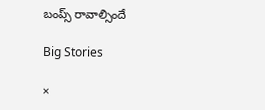బంప్స్ రావాల్సిందే

Big Stories

×